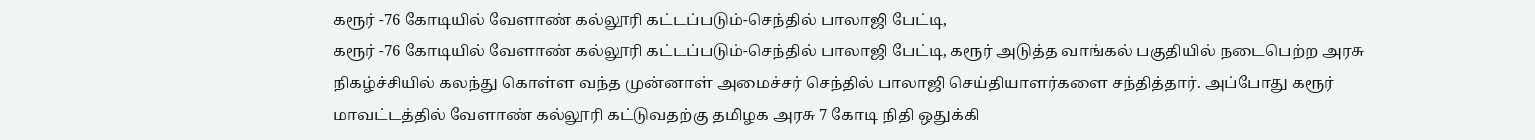கரூர் -76 கோடியில் வேளாண் கல்லூரி கட்டப்படும்-செந்தில் பாலாஜி பேட்டி,
கரூர் -76 கோடியில் வேளாண் கல்லூரி கட்டப்படும்-செந்தில் பாலாஜி பேட்டி, கரூர் அடுத்த வாங்கல் பகுதியில் நடைபெற்ற அரசு நிகழ்ச்சியில் கலந்து கொள்ள வந்த முன்னாள் அமைச்சர் செந்தில் பாலாஜி செய்தியாளர்களை சந்தித்தார். அப்போது கரூர் மாவட்டத்தில் வேளாண் கல்லூரி கட்டுவதற்கு தமிழக அரசு 7 கோடி நிதி ஒதுக்கி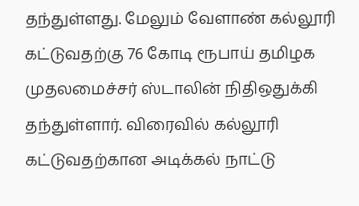தந்துள்ளது. மேலும் வேளாண் கல்லூரி கட்டுவதற்கு 76 கோடி ரூபாய் தமிழக முதலமைச்சர் ஸ்டாலின் நிதிஒதுக்கி தந்துள்ளார். விரைவில் கல்லூரி கட்டுவதற்கான அடிக்கல் நாட்டு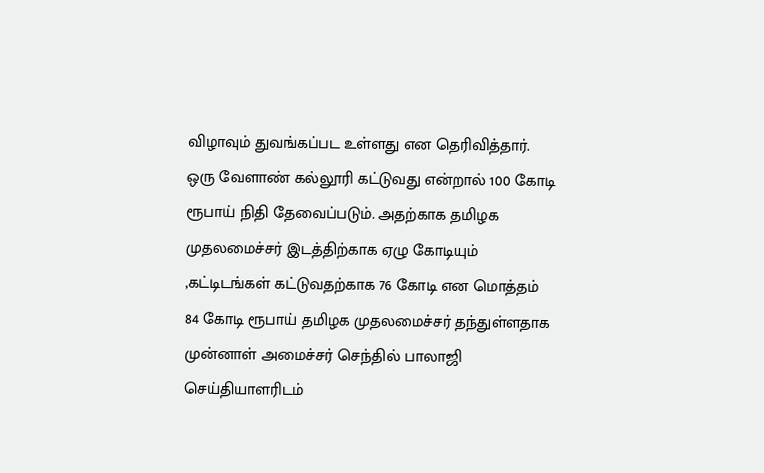விழாவும் துவங்கப்பட உள்ளது என தெரிவித்தார். ஒரு வேளாண் கல்லூரி கட்டுவது என்றால் 100 கோடி ரூபாய் நிதி தேவைப்படும். அதற்காக தமிழக முதலமைச்சர் இடத்திற்காக ஏழு கோடியும் ,கட்டிடங்கள் கட்டுவதற்காக 76 கோடி என மொத்தம் 84 கோடி ரூபாய் தமிழக முதலமைச்சர் தந்துள்ளதாக முன்னாள் அமைச்சர் செந்தில் பாலாஜி செய்தியாளரிடம்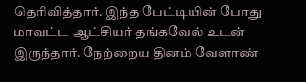தெரிவித்தார். இந்த பேட்டியின் போது மாவட்ட ஆட்சியர் தங்கவேல் உடன் இருந்தார். நேற்றைய தினம் வேளாண்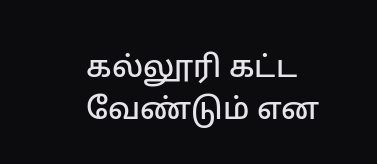கல்லூரி கட்ட வேண்டும் என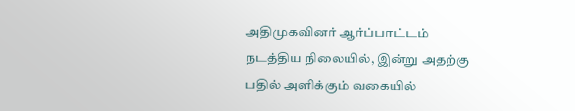அதிமுகவினர் ஆர்ப்பாட்டம் நடத்திய நிலையில், இன்று அதற்கு பதில் அளிக்கும் வகையில்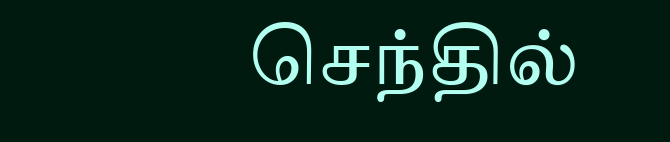செந்தில்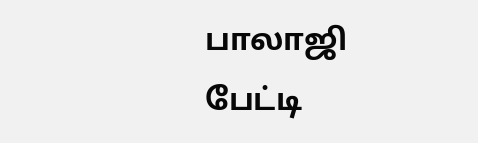பாலாஜி பேட்டி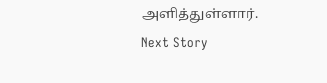அளித்துள்ளார்.
Next Story